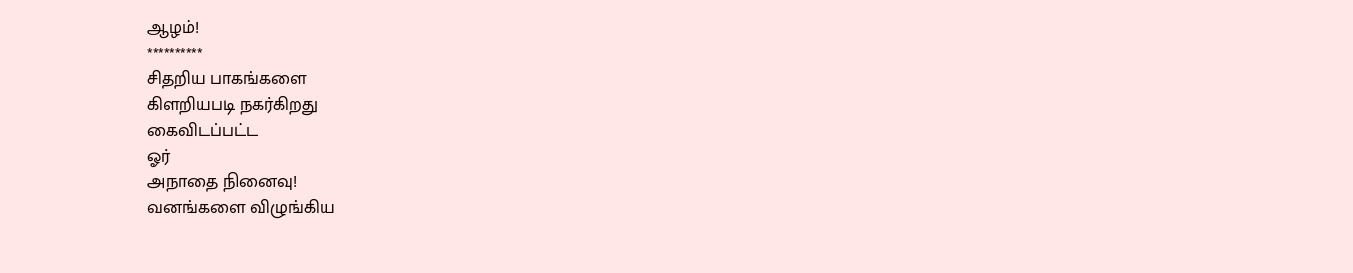ஆழம்!
**********
சிதறிய பாகங்களை
கிளறியபடி நகர்கிறது
கைவிடப்பட்ட
ஓர்
அநாதை நினைவு!
வனங்களை விழுங்கிய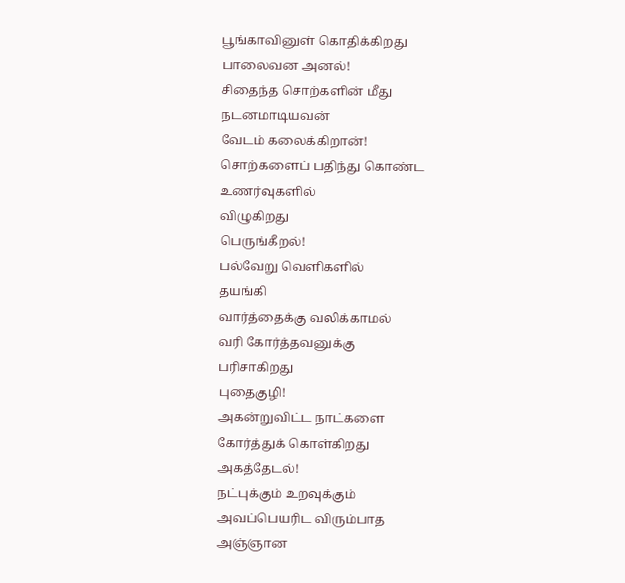பூங்காவினுள் கொதிக்கிறது
பாலைவன அனல்!
சிதைந்த சொற்களின் மீது
நடனமாடியவன்
வேடம் கலைக்கிறான்!
சொற்களைப் பதிந்து கொண்ட
உணர்வுகளில்
விழுகிறது
பெருங்கீறல்!
பல்வேறு வெளிகளில்
தயங்கி
வார்த்தைக்கு வலிக்காமல்
வரி கோர்த்தவனுக்கு
பரிசாகிறது
புதைகுழி!
அகன்றுவிட்ட நாட்களை
கோர்த்துக் கொள்கிறது
அகத்தேடல்!
நட்புக்கும் உறவுக்கும்
அவப்பெயரிட விரும்பாத
அஞ்ஞான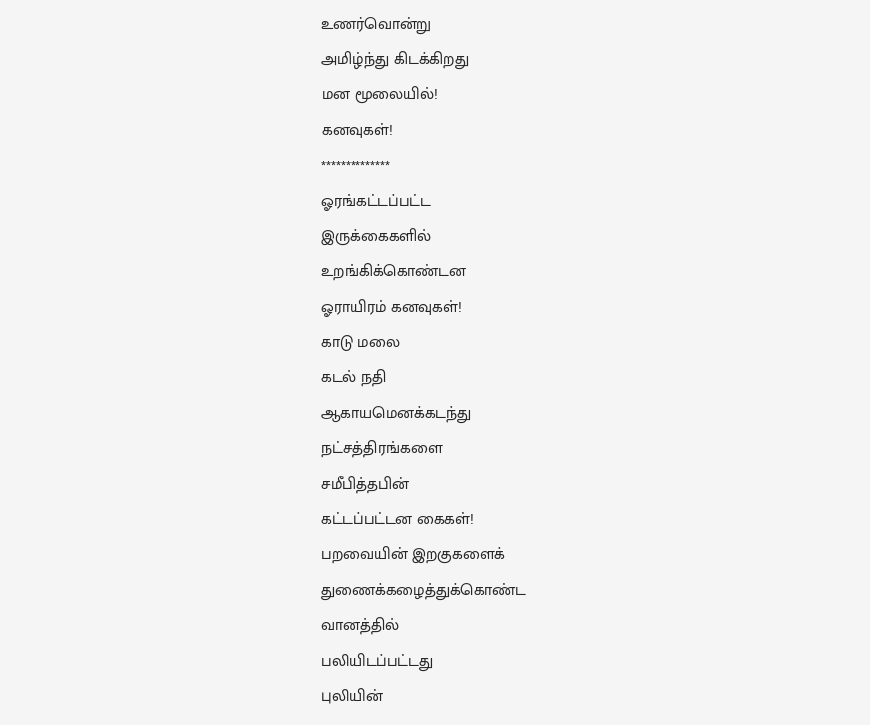உணர்வொன்று
அமிழ்ந்து கிடக்கிறது
மன மூலையில்!
கனவுகள்!
**************
ஓரங்கட்டப்பட்ட
இருக்கைகளில்
உறங்கிக்கொண்டன
ஓராயிரம் கனவுகள்!
காடு மலை
கடல் நதி
ஆகாயமெனக்கடந்து
நட்சத்திரங்களை
சமீபித்தபின்
கட்டப்பட்டன கைகள்!
பறவையின் இறகுகளைக்
துணைக்கழைத்துக்கொண்ட
வானத்தில்
பலியிடப்பட்டது
புலியின்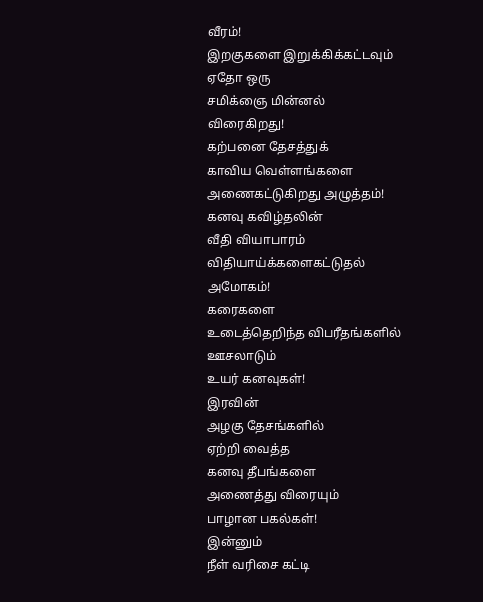வீரம்!
இறகுகளை இறுக்கிக்கட்டவும்
ஏதோ ஒரு
சமிக்ஞை மின்னல்
விரைகிறது!
கற்பனை தேசத்துக்
காவிய வெள்ளங்களை
அணைகட்டுகிறது அழுத்தம்!
கனவு கவிழ்தலின்
வீதி வியாபாரம்
விதியாய்க்களைகட்டுதல்
அமோகம்!
கரைகளை
உடைத்தெறிந்த விபரீதங்களில்
ஊசலாடும்
உயர் கனவுகள்!
இரவின்
அழகு தேசங்களில்
ஏற்றி வைத்த
கனவு தீபங்களை
அணைத்து விரையும்
பாழான பகல்கள்!
இன்னும்
நீள் வரிசை கட்டி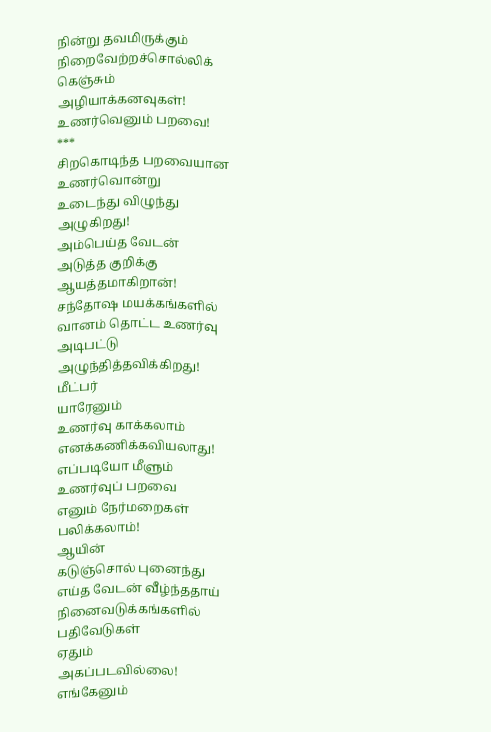நின்று தவமிருக்கும்
நிறைவேற்றச்சொல்லிக்
கெஞ்சும்
அழியாக்கனவுகள்!
உணர்வெனும் பறவை!
***
சிறகொடிந்த பறவையான
உணர்வொன்று
உடைந்து விழுந்து
அழுகிறது!
அம்பெய்த வேடன்
அடுத்த குறிக்கு
ஆயத்தமாகிறான்!
சந்தோஷ மயக்கங்களில்
வானம் தொட்ட உணர்வு
அடிபட்டு
அழுந்தித்தவிக்கிறது!
மீட்பர்
யாரேனும்
உணர்வு காக்கலாம்
எனக்கணிக்கவியலாது!
எப்படியோ மீளும்
உணர்வுப் பறவை
எனும் நேர்மறைகள்
பலிக்கலாம்!
ஆயின்
கடுஞ்சொல் புனைந்து
எய்த வேடன் வீழ்ந்ததாய்
நினைவடுக்கங்களில்
பதிவேடுகள்
ஏதும்
அகப்படவில்லை!
எங்கேனும்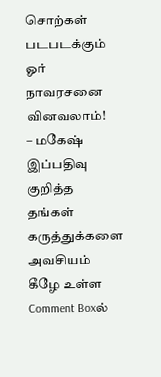சொற்கள் படபடக்கும்
ஓர்
நாவரசனை வினவலாம்!
– மகேஷ்
இப்பதிவு குறித்த தங்கள் கருத்துக்களை அவசியம் கீழே உள்ள Comment Boxல்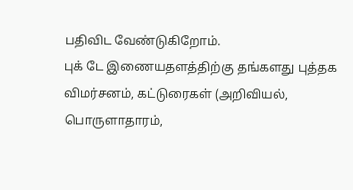பதிவிட வேண்டுகிறோம்.
புக் டே இணையதளத்திற்கு தங்களது புத்தக விமர்சனம், கட்டுரைகள் (அறிவியல், பொருளாதாரம்,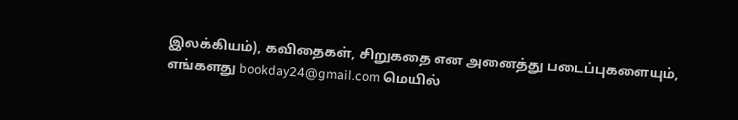இலக்கியம்), கவிதைகள், சிறுகதை என அனைத்து படைப்புகளையும், எங்களது bookday24@gmail.com மெயில்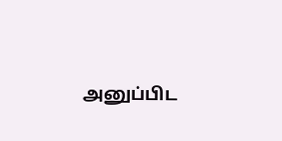அனுப்பிட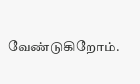வேண்டுகிறோம்.